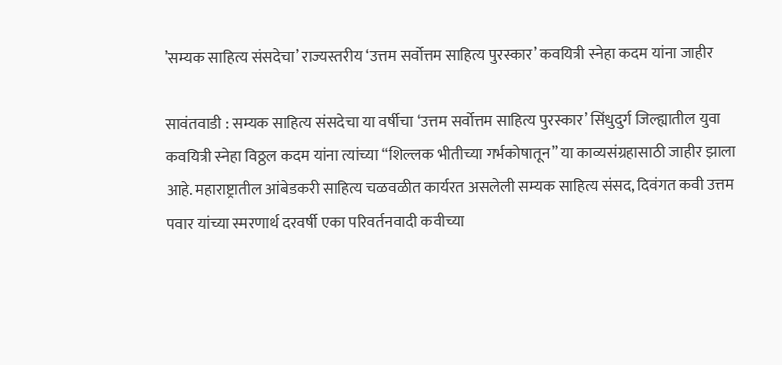’सम्यक साहित्य संसदेचा’ राज्यस्तरीय ‘उत्तम सर्वोत्तम साहित्य पुरस्कार’ कवयित्री स्नेहा कदम यांना जाहीर

सावंतवाडी : सम्यक साहित्य संसदेचा या वर्षीचा ‘उत्तम सर्वोत्तम साहित्य पुरस्कार’ सिंधुदुर्ग जिल्ह्यातील युवा कवयित्री स्नेहा विठ्ठल कदम यांना त्यांच्या “शिल्लक भीतीच्या गर्भकोषातून” या काव्यसंग्रहासाठी जाहीर झाला आहे. महाराष्ट्रातील आंबेडकरी साहित्य चळवळीत कार्यरत असलेली सम्यक साहित्य संसद, दिवंगत कवी उत्तम पवार यांच्या स्मरणार्थ दरवर्षी एका परिवर्तनवादी कवीच्या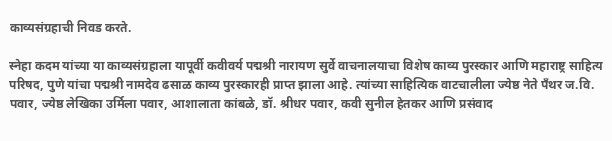काव्यसंग्रहाची निवड करते.

स्नेहा कदम यांच्या या काव्यसंग्रहाला यापूर्वी कवीवर्य पद्मश्री नारायण सुर्वे वाचनालयाचा विशेष काव्य पुरस्कार आणि महाराष्ट्र साहित्य परिषद, पुणे यांचा पद्मश्री नामदेव ढसाळ काव्य पुरस्कारही प्राप्त झाला आहे. त्यांच्या साहित्यिक वाटचालीला ज्येष्ठ नेते पॅंथर ज.वि. पवार, ज्येष्ठ लेखिका उर्मिला पवार, आशालाता कांबळे, डॉ. श्रीधर पवार, कवी सुनील हेतकर आणि प्रसंवाद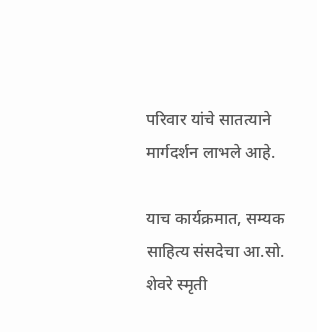परिवार यांचे सातत्याने मार्गदर्शन लाभले आहे.

याच कार्यक्रमात, सम्यक साहित्य संसदेचा आ.सो. शेवरे स्मृती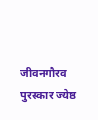जीवनगौरव पुरस्कार ज्येष्ठ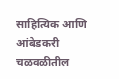साहित्यिक आणि आंबेडकरी चळवळीतील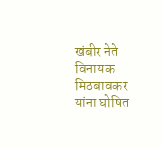खंबीर नेते विनायक मिठबावकर यांना घोषित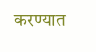करण्यात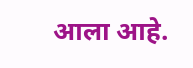आला आहे.